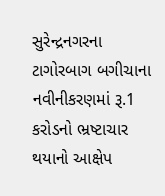સુરેન્દ્રનગરના ટાગોરબાગ બગીચાના નવીનીકરણમાં રૂ.1 કરોડનો ભ્રષ્ટાચાર થયાનો આક્ષેપ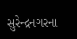સુરેન્દ્રનગરના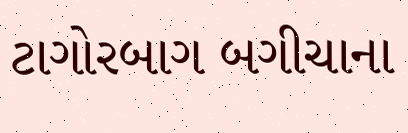ટાગોરબાગ બગીચાના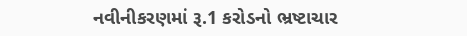નવીનીકરણમાં રૂ.1 કરોડનો ભ્રષ્ટાચાર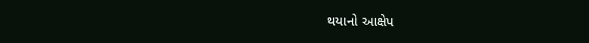થયાનો આક્ષેપ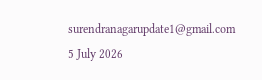surendranagarupdate1@gmail.com 5 July 2026